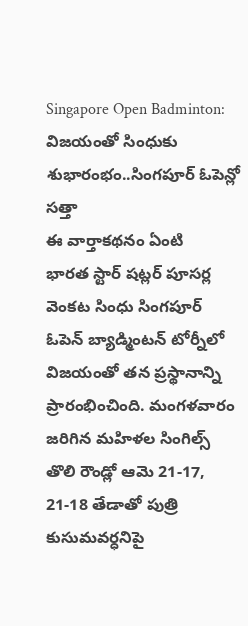Singapore Open Badminton: విజయంతో సింధుకు శుభారంభం..సింగపూర్ ఓపెన్లో సత్తా
ఈ వార్తాకథనం ఏంటి
భారత స్టార్ షట్లర్ పూసర్ల వెంకట సింధు సింగపూర్ ఓపెన్ బ్యాడ్మింటన్ టోర్నీలో విజయంతో తన ప్రస్థానాన్ని ప్రారంభించింది. మంగళవారం జరిగిన మహిళల సింగిల్స్ తొలి రౌండ్లో ఆమె 21-17, 21-18 తేడాతో పుత్రి కుసుమవర్ధనిపై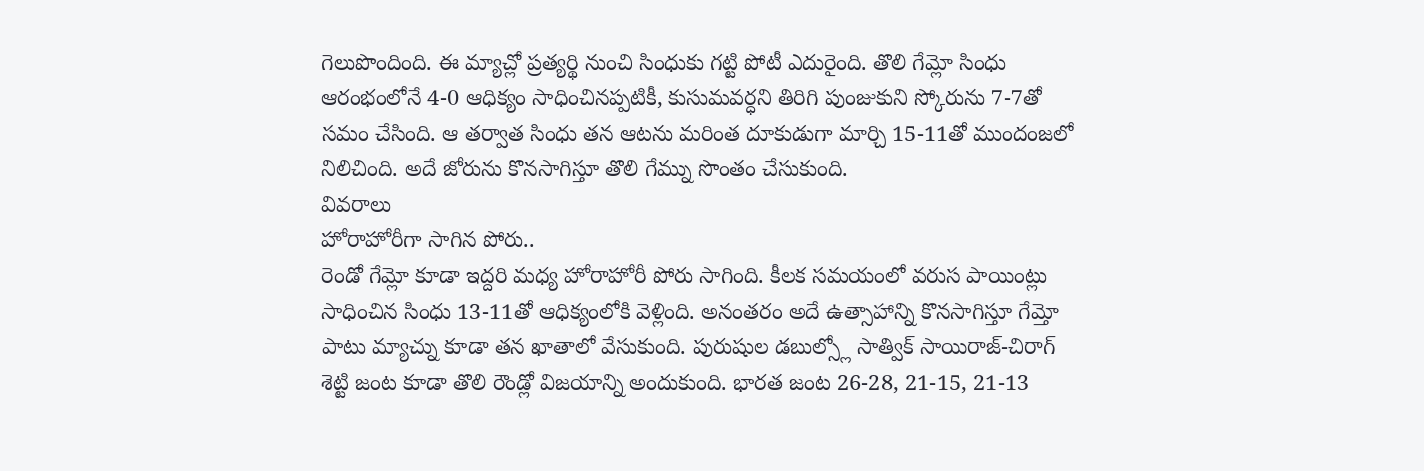గెలుపొందింది. ఈ మ్యాచ్లో ప్రత్యర్థి నుంచి సింధుకు గట్టి పోటీ ఎదురైంది. తొలి గేమ్లో సింధు ఆరంభంలోనే 4-0 ఆధిక్యం సాధించినప్పటికీ, కుసుమవర్ధని తిరిగి పుంజుకుని స్కోరును 7-7తో సమం చేసింది. ఆ తర్వాత సింధు తన ఆటను మరింత దూకుడుగా మార్చి 15-11తో ముందంజలో నిలిచింది. అదే జోరును కొనసాగిస్తూ తొలి గేమ్ను సొంతం చేసుకుంది.
వివరాలు
హోరాహోరీగా సాగిన పోరు..
రెండో గేమ్లో కూడా ఇద్దరి మధ్య హోరాహోరీ పోరు సాగింది. కీలక సమయంలో వరుస పాయింట్లు సాధించిన సింధు 13-11తో ఆధిక్యంలోకి వెళ్లింది. అనంతరం అదే ఉత్సాహాన్ని కొనసాగిస్తూ గేమ్తో పాటు మ్యాచ్ను కూడా తన ఖాతాలో వేసుకుంది. పురుషుల డబుల్స్లో సాత్విక్ సాయిరాజ్-చిరాగ్ శెట్టి జంట కూడా తొలి రౌండ్లో విజయాన్ని అందుకుంది. భారత జంట 26-28, 21-15, 21-13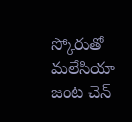స్కోరుతో మలేసియా జంట చెన్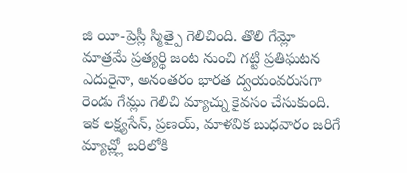జి యీ-ప్రెస్లీ స్మిత్పై గెలిచింది. తొలి గేమ్లో మాత్రమే ప్రత్యర్థి జంట నుంచి గట్టి ప్రతిఘటన ఎదురైనా, అనంతరం భారత ద్వయంవరుసగా రెండు గేమ్లు గెలిచి మ్యాచ్ను కైవసం చేసుకుంది. ఇక లక్ష్యసేన్, ప్రణయ్, మాళవిక బుధవారం జరిగే మ్యాచ్ల్లో బరిలోకి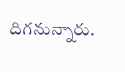దిగనున్నారు.